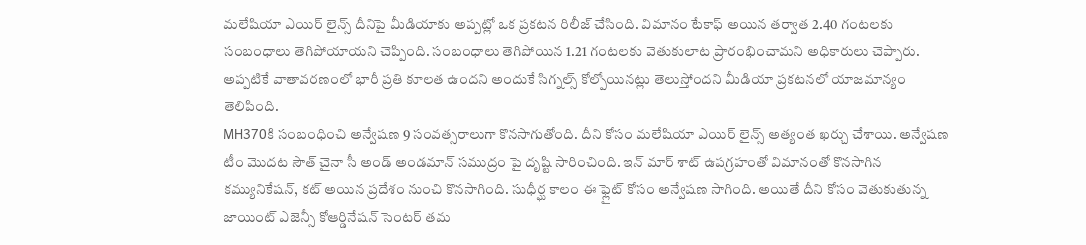మలేషియా ఎయిర్ లైన్స్ దీనిపై మీడియాకు అప్పట్లో ఒక ప్రకటన రిలీజ్ చేసింది. విమానం టేకాఫ్ అయిన తర్వాత 2.40 గంటలకు సంబంధాలు తెగిపోయాయని చెప్పింది. సంబంధాలు తెగిపోయిన 1.21 గంటలకు వెతుకులాట ప్రారంభించామని అధికారులు చెప్పారు. అప్పటికే వాతావరణంలో భారీ ప్రతి కూలత ఉందని అందుకే సిగ్నల్స్ కోల్పోయినట్లు తెలుస్తోందని మీడియా ప్రకటనలో యాజమాన్యం తెలిపింది.
MH370కి సంబంధించి అన్వేషణ 9 సంవత్సరాలుగా కొనసాగుతోంది. దీని కోసం మలేషియా ఎయిర్ లైన్స్ అత్యంత ఖర్చు చేశాయి. అన్వేషణ టీం మొదట సౌత్ చైనా సీ అండ్ అండమాన్ సముద్రం పై దృష్టి సారించింది. ఇన్ మార్ శాట్ ఉపగ్రహంతో విమానంతో కొనసాగిన కమ్యునికేషన్, కట్ అయిన ప్రదేశం నుంచి కొనసాగింది. సుధీర్ఘ కాలం ఈ ఫ్లైట్ కోసం అన్వేషణ సాగింది. అయితే దీని కోసం వెతుకుతున్న జాయింట్ ఎజెన్సీ కోఆర్డినేషన్ సెంటర్ తమ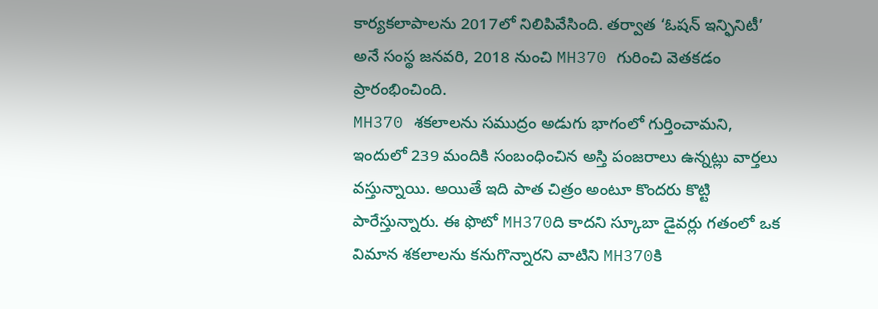కార్యకలాపాలను 2017లో నిలిపివేసింది. తర్వాత ‘ఓషన్ ఇన్ఫినిటీ’ అనే సంస్థ జనవరి, 2018 నుంచి MH370 గురించి వెతకడం ప్రారంభించింది.
MH370 శకలాలను సముద్రం అడుగు భాగంలో గుర్తించామని, ఇందులో 239 మందికి సంబంధించిన అస్తి పంజరాలు ఉన్నట్లు వార్తలు వస్తున్నాయి. అయితే ఇది పాత చిత్రం అంటూ కొందరు కొట్టి పారేస్తున్నారు. ఈ ఫొటో MH370ది కాదని స్కూబా డైవర్లు గతంలో ఒక విమాన శకలాలను కనుగొన్నారని వాటిని MH370కి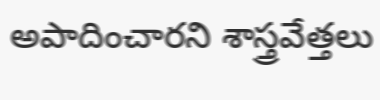అపాదించారని శాస్త్రవేత్తలు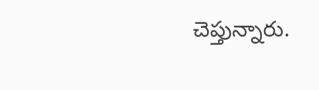చెప్తున్నారు.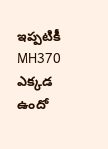ఇప్పటికీ MH370 ఎక్కడ ఉందో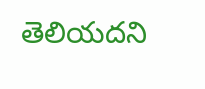తెలియదని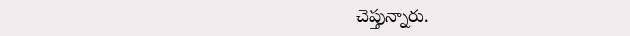చెప్తున్నారు.